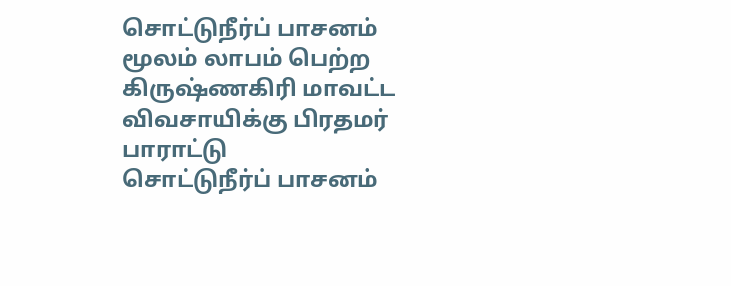சொட்டுநீர்ப் பாசனம் மூலம் லாபம் பெற்ற கிருஷ்ணகிரி மாவட்ட விவசாயிக்கு பிரதமர் பாராட்டு
சொட்டுநீர்ப் பாசனம்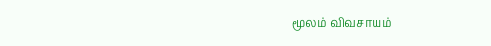மூலம் விவசாயம்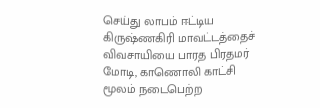செய்து லாபம் ஈட்டிய கிருஷ்ணகிரி மாவட்டத்தைச் விவசாயியை பாரத பிரதமர் மோடி, காணொலி காட்சி மூலம் நடைபெற்ற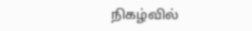நிகழ்வில்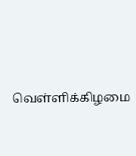வெள்ளிக்கிழமை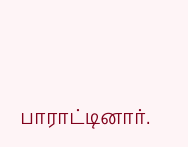பாராட்டினார்.